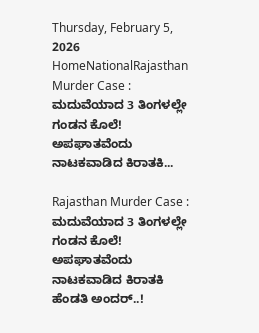Thursday, February 5, 2026
HomeNationalRajasthan Murder Case : ಮದುವೆಯಾದ 3 ತಿಂಗಳಲ್ಲೇ ಗಂಡನ ಕೊಲೆ! ಅಪಘಾತವೆಂದು ನಾಟಕವಾಡಿದ ಕಿರಾತಕಿ...

Rajasthan Murder Case : ಮದುವೆಯಾದ 3 ತಿಂಗಳಲ್ಲೇ ಗಂಡನ ಕೊಲೆ! ಅಪಘಾತವೆಂದು ನಾಟಕವಾಡಿದ ಕಿರಾತಕಿ ಹೆಂಡತಿ ಅಂದರ್..!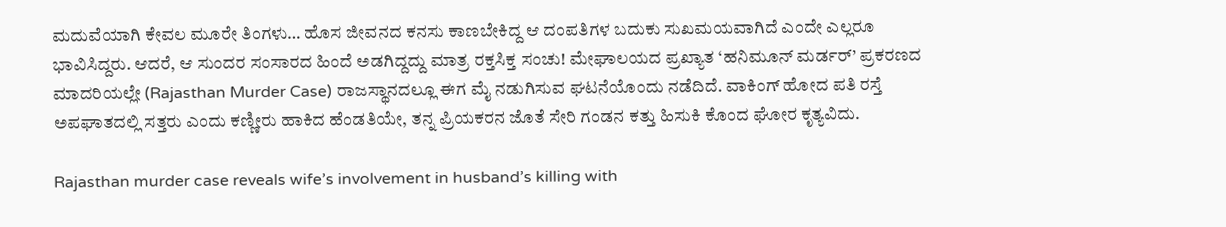ಮದುವೆಯಾಗಿ ಕೇವಲ ಮೂರೇ ತಿಂಗಳು… ಹೊಸ ಜೀವನದ ಕನಸು ಕಾಣಬೇಕಿದ್ದ ಆ ದಂಪತಿಗಳ ಬದುಕು ಸುಖಮಯವಾಗಿದೆ ಎಂದೇ ಎಲ್ಲರೂ ಭಾವಿಸಿದ್ದರು. ಆದರೆ, ಆ ಸುಂದರ ಸಂಸಾರದ ಹಿಂದೆ ಅಡಗಿದ್ದದ್ದು ಮಾತ್ರ ರಕ್ತಸಿಕ್ತ ಸಂಚು! ಮೇಘಾಲಯದ ಪ್ರಖ್ಯಾತ ‘ಹನಿಮೂನ್ ಮರ್ಡರ್’ ಪ್ರಕರಣದ ಮಾದರಿಯಲ್ಲೇ (Rajasthan Murder Case) ರಾಜಸ್ಥಾನದಲ್ಲೂ ಈಗ ಮೈ ನಡುಗಿಸುವ ಘಟನೆಯೊಂದು ನಡೆದಿದೆ. ವಾಕಿಂಗ್ ಹೋದ ಪತಿ ರಸ್ತೆ ಅಪಘಾತದಲ್ಲಿ ಸತ್ತರು ಎಂದು ಕಣ್ಣೀರು ಹಾಕಿದ ಹೆಂಡತಿಯೇ, ತನ್ನ ಪ್ರಿಯಕರನ ಜೊತೆ ಸೇರಿ ಗಂಡನ ಕತ್ತು ಹಿಸುಕಿ ಕೊಂದ ಘೋರ ಕೃತ್ಯವಿದು.

Rajasthan murder case reveals wife’s involvement in husband’s killing with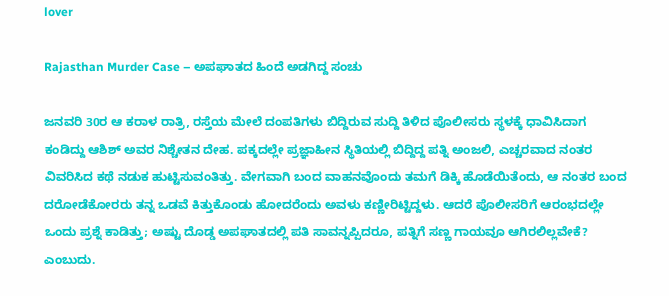lover

Rajasthan Murder Case – ಅಪಘಾತದ ಹಿಂದೆ ಅಡಗಿದ್ದ ಸಂಚು

ಜನವರಿ 30ರ ಆ ಕರಾಳ ರಾತ್ರಿ, ರಸ್ತೆಯ ಮೇಲೆ ದಂಪತಿಗಳು ಬಿದ್ದಿರುವ ಸುದ್ದಿ ತಿಳಿದ ಪೊಲೀಸರು ಸ್ಥಳಕ್ಕೆ ಧಾವಿಸಿದಾಗ ಕಂಡಿದ್ದು ಆಶಿಶ್ ಅವರ ನಿಶ್ಚೇತನ ದೇಹ. ಪಕ್ಕದಲ್ಲೇ ಪ್ರಜ್ಞಾಹೀನ ಸ್ಥಿತಿಯಲ್ಲಿ ಬಿದ್ದಿದ್ದ ಪತ್ನಿ ಅಂಜಲಿ, ಎಚ್ಚರವಾದ ನಂತರ ವಿವರಿಸಿದ ಕಥೆ ನಡುಕ ಹುಟ್ಟಿಸುವಂತಿತ್ತು. ವೇಗವಾಗಿ ಬಂದ ವಾಹನವೊಂದು ತಮಗೆ ಡಿಕ್ಕಿ ಹೊಡೆಯಿತೆಂದು, ಆ ನಂತರ ಬಂದ ದರೋಡೆಕೋರರು ತನ್ನ ಒಡವೆ ಕಿತ್ತುಕೊಂಡು ಹೋದರೆಂದು ಅವಳು ಕಣ್ಣೀರಿಟ್ಟಿದ್ದಳು. ಆದರೆ ಪೊಲೀಸರಿಗೆ ಆರಂಭದಲ್ಲೇ ಒಂದು ಪ್ರಶ್ನೆ ಕಾಡಿತ್ತು; ಅಷ್ಟು ದೊಡ್ಡ ಅಪಘಾತದಲ್ಲಿ ಪತಿ ಸಾವನ್ನಪ್ಪಿದರೂ, ಪತ್ನಿಗೆ ಸಣ್ಣ ಗಾಯವೂ ಆಗಿರಲಿಲ್ಲವೇಕೆ? ಎಂಬುದು.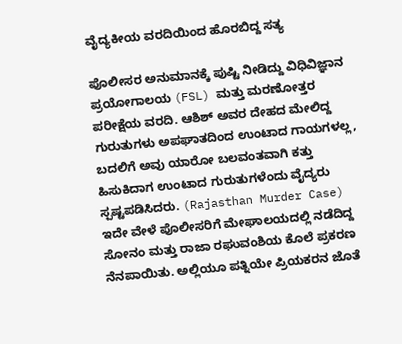ವೈದ್ಯಕೀಯ ವರದಿಯಿಂದ ಹೊರಬಿದ್ದ ಸತ್ಯ

ಪೊಲೀಸರ ಅನುಮಾನಕ್ಕೆ ಪುಷ್ಟಿ ನೀಡಿದ್ದು ವಿಧಿವಿಜ್ಞಾನ ಪ್ರಯೋಗಾಲಯ (FSL) ಮತ್ತು ಮರಣೋತ್ತರ ಪರೀಕ್ಷೆಯ ವರದಿ. ಆಶಿಶ್ ಅವರ ದೇಹದ ಮೇಲಿದ್ದ ಗುರುತುಗಳು ಅಪಘಾತದಿಂದ ಉಂಟಾದ ಗಾಯಗಳಲ್ಲ, ಬದಲಿಗೆ ಅವು ಯಾರೋ ಬಲವಂತವಾಗಿ ಕತ್ತು ಹಿಸುಕಿದಾಗ ಉಂಟಾದ ಗುರುತುಗಳೆಂದು ವೈದ್ಯರು ಸ್ಪಷ್ಟಪಡಿಸಿದರು. (Rajasthan Murder Case) ಇದೇ ವೇಳೆ ಪೊಲೀಸರಿಗೆ ಮೇಘಾಲಯದಲ್ಲಿ ನಡೆದಿದ್ದ ಸೋನಂ ಮತ್ತು ರಾಜಾ ರಘುವಂಶಿಯ ಕೊಲೆ ಪ್ರಕರಣ ನೆನಪಾಯಿತು. ಅಲ್ಲಿಯೂ ಪತ್ನಿಯೇ ಪ್ರಿಯಕರನ ಜೊತೆ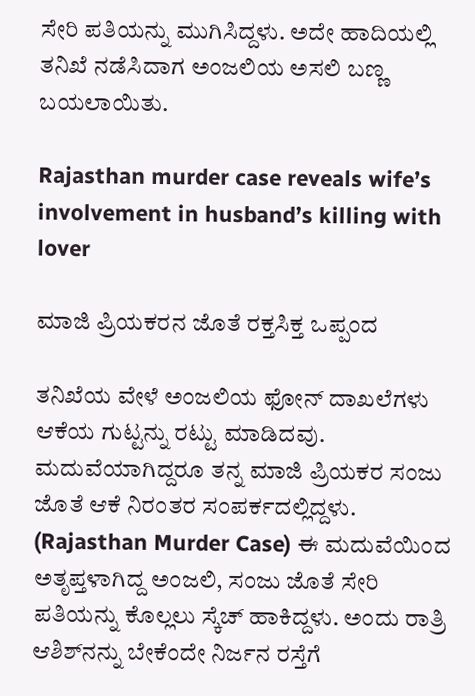ಸೇರಿ ಪತಿಯನ್ನು ಮುಗಿಸಿದ್ದಳು. ಅದೇ ಹಾದಿಯಲ್ಲಿ ತನಿಖೆ ನಡೆಸಿದಾಗ ಅಂಜಲಿಯ ಅಸಲಿ ಬಣ್ಣ ಬಯಲಾಯಿತು.

Rajasthan murder case reveals wife’s involvement in husband’s killing with lover

ಮಾಜಿ ಪ್ರಿಯಕರನ ಜೊತೆ ರಕ್ತಸಿಕ್ತ ಒಪ್ಪಂದ

ತನಿಖೆಯ ವೇಳೆ ಅಂಜಲಿಯ ಫೋನ್ ದಾಖಲೆಗಳು ಆಕೆಯ ಗುಟ್ಟನ್ನು ರಟ್ಟು ಮಾಡಿದವು. ಮದುವೆಯಾಗಿದ್ದರೂ ತನ್ನ ಮಾಜಿ ಪ್ರಿಯಕರ ಸಂಜು ಜೊತೆ ಆಕೆ ನಿರಂತರ ಸಂಪರ್ಕದಲ್ಲಿದ್ದಳು. (Rajasthan Murder Case) ಈ ಮದುವೆಯಿಂದ ಅತೃಪ್ತಳಾಗಿದ್ದ ಅಂಜಲಿ, ಸಂಜು ಜೊತೆ ಸೇರಿ ಪತಿಯನ್ನು ಕೊಲ್ಲಲು ಸ್ಕೆಚ್ ಹಾಕಿದ್ದಳು. ಅಂದು ರಾತ್ರಿ ಆಶಿಶ್‌ನನ್ನು ಬೇಕೆಂದೇ ನಿರ್ಜನ ರಸ್ತೆಗೆ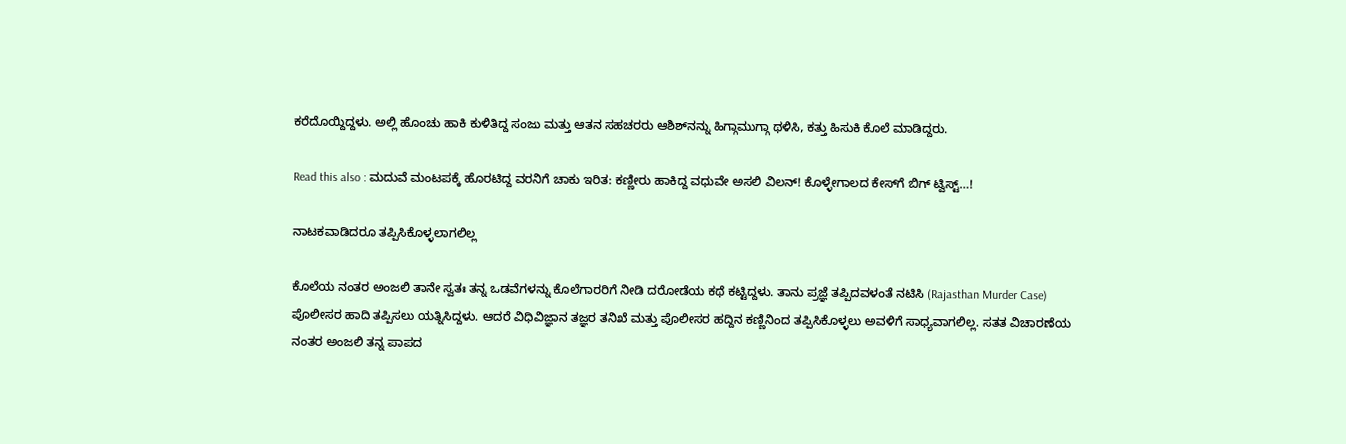ಕರೆದೊಯ್ದಿದ್ದಳು. ಅಲ್ಲಿ ಹೊಂಚು ಹಾಕಿ ಕುಳಿತಿದ್ದ ಸಂಜು ಮತ್ತು ಆತನ ಸಹಚರರು ಆಶಿಶ್‌ನನ್ನು ಹಿಗ್ಗಾಮುಗ್ಗಾ ಥಳಿಸಿ, ಕತ್ತು ಹಿಸುಕಿ ಕೊಲೆ ಮಾಡಿದ್ದರು.

Read this also : ಮದುವೆ ಮಂಟಪಕ್ಕೆ ಹೊರಟಿದ್ದ ವರನಿಗೆ ಚಾಕು ಇರಿತ: ಕಣ್ಣೀರು ಹಾಕಿದ್ದ ವಧುವೇ ಅಸಲಿ ವಿಲನ್! ಕೊಳ್ಳೇಗಾಲದ ಕೇಸ್‌ಗೆ ಬಿಗ್ ಟ್ವಿಸ್ಟ್…!

ನಾಟಕವಾಡಿದರೂ ತಪ್ಪಿಸಿಕೊಳ್ಳಲಾಗಲಿಲ್ಲ

ಕೊಲೆಯ ನಂತರ ಅಂಜಲಿ ತಾನೇ ಸ್ವತಃ ತನ್ನ ಒಡವೆಗಳನ್ನು ಕೊಲೆಗಾರರಿಗೆ ನೀಡಿ ದರೋಡೆಯ ಕಥೆ ಕಟ್ಟಿದ್ದಳು. ತಾನು ಪ್ರಜ್ಞೆ ತಪ್ಪಿದವಳಂತೆ ನಟಿಸಿ (Rajasthan Murder Case) ಪೊಲೀಸರ ಹಾದಿ ತಪ್ಪಿಸಲು ಯತ್ನಿಸಿದ್ದಳು. ಆದರೆ ವಿಧಿವಿಜ್ಞಾನ ತಜ್ಞರ ತನಿಖೆ ಮತ್ತು ಪೊಲೀಸರ ಹದ್ದಿನ ಕಣ್ಣಿನಿಂದ ತಪ್ಪಿಸಿಕೊಳ್ಳಲು ಅವಳಿಗೆ ಸಾಧ್ಯವಾಗಲಿಲ್ಲ. ಸತತ ವಿಚಾರಣೆಯ ನಂತರ ಅಂಜಲಿ ತನ್ನ ಪಾಪದ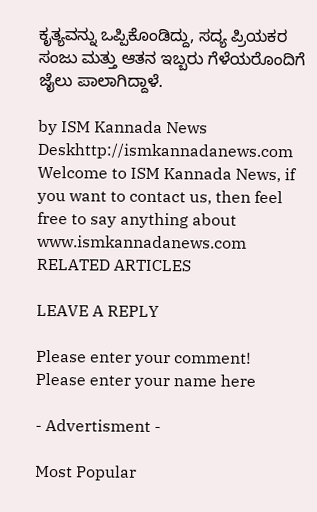ಕೃತ್ಯವನ್ನು ಒಪ್ಪಿಕೊಂಡಿದ್ದು, ಸದ್ಯ ಪ್ರಿಯಕರ ಸಂಜು ಮತ್ತು ಆತನ ಇಬ್ಬರು ಗೆಳೆಯರೊಂದಿಗೆ ಜೈಲು ಪಾಲಾಗಿದ್ದಾಳೆ.

by ISM Kannada News Deskhttp://ismkannadanews.com
Welcome to ISM Kannada News, if you want to contact us, then feel free to say anything about www.ismkannadanews.com
RELATED ARTICLES

LEAVE A REPLY

Please enter your comment!
Please enter your name here

- Advertisment -

Most Popular